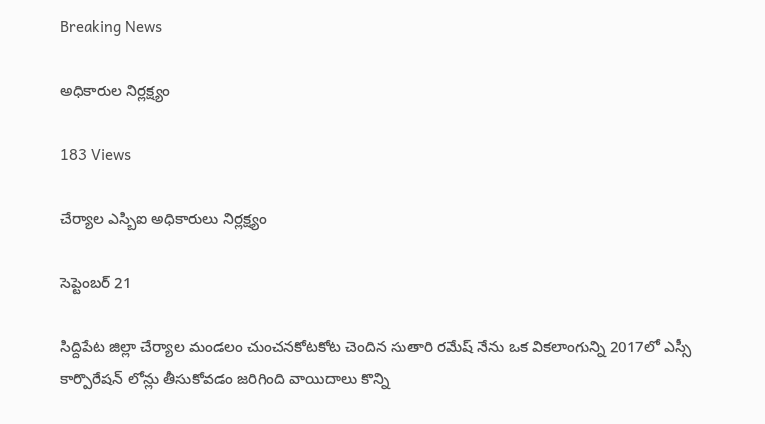Breaking News

అధికారుల నిర్లక్ష్యం

183 Views

చేర్యాల ఎస్బిఐ అధికారులు నిర్లక్ష్యం

సెప్టెంబర్ 21

సిద్దిపేట జిల్లా చేర్యాల మండలం చుంచనకోటకోట చెందిన సుతారి రమేష్ నేను ఒక వికలాంగున్ని 2017లో ఎస్సీ కార్పొరేషన్ లోన్లు తీసుకోవడం జరిగింది వాయిదాలు కొన్ని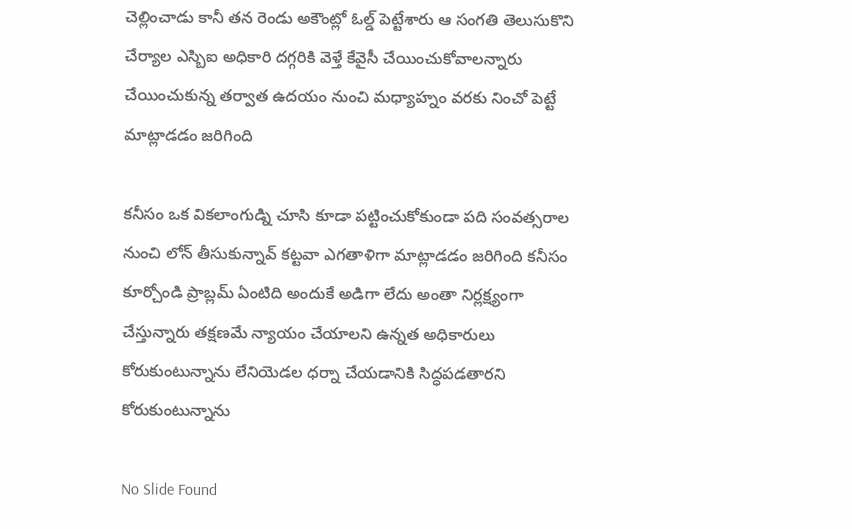చెల్లించాడు కానీ తన రెండు అకౌంట్లో ఓల్డ్ పెట్టేశారు ఆ సంగతి తెలుసుకొని చేర్యాల ఎస్బిఐ అధికారి దగ్గరికి వెళ్తే కేవైసీ చేయించుకోవాలన్నారు చేయించుకున్న తర్వాత ఉదయం నుంచి మధ్యాహ్నం వరకు నించో పెట్టే మాట్లాడడం జరిగింది

కనీసం ఒక వికలాంగుడ్ని చూసి కూడా పట్టించుకోకుండా పది సంవత్సరాల నుంచి లోన్ తీసుకున్నావ్ కట్టవా ఎగతాళిగా మాట్లాడడం జరిగింది కనీసం కూర్చోండి ప్రాబ్లమ్ ఏంటిది అందుకే అడిగా లేదు అంతా నిర్లక్ష్యంగా చేస్తున్నారు తక్షణమే న్యాయం చేయాలని ఉన్నత అధికారులు కోరుకుంటున్నాను లేనియెడల ధర్నా చేయడానికి సిద్ధపడతారని కోరుకుంటున్నాను

No Slide Found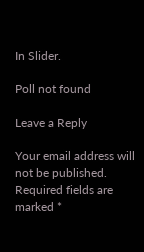In Slider.

Poll not found

Leave a Reply

Your email address will not be published. Required fields are marked *